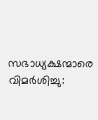സഭാധ്യക്ഷന്മാരെ വിമർശിച്ചു: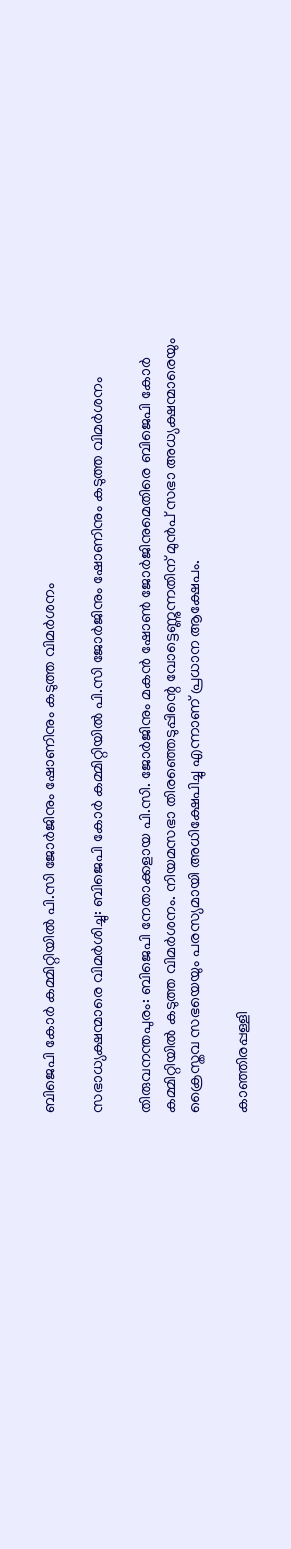ബിജെപി കോർ കമ്മിറ്റിയിൽ പി.സി ജോർജിനും ഷോണിനും കടുത്ത വിമർശനം

സഭാധ്യക്ഷന്മാരെ വിമർശിച്ചു: ബിജെപി കോർ കമ്മിറ്റിയിൽ പി.സി ജോർജിനും ഷോണിനും കടുത്ത വിമർശനം

തിരുവനന്തപുരം: ബിജെപി നേതാക്കളായ പി.സി. ജോർജിനും മകൻ ഷോൺ ജോർജിനുമെതിരെ ബിജെപി കോർ കമ്മിറ്റിയിൽ കടുത്ത വിമർശനം. നിയമസഭാ തിരഞ്ഞെടുപ്പിന്റെ വോട്ടെണ്ണുന്നതിന് മുൻപ് സഭാ അധ്യക്ഷന്മാരെയും ക്രൈസ്തവ സഭയെയും പരസ്യമായി അധിക്ഷേപിച്ചു എന്നാണ് പ്രധാന ആക്ഷേപം.

കാഞ്ഞിരപ്പള്ളി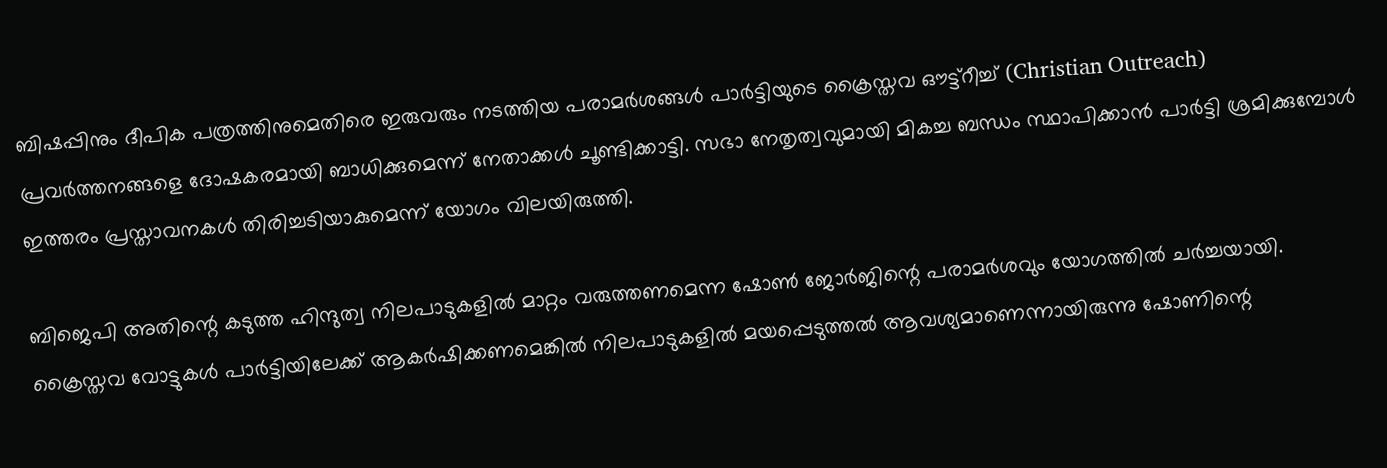ബിഷപ്പിനും ദീപിക പത്രത്തിനുമെതിരെ ഇരുവരും നടത്തിയ പരാമർശങ്ങൾ പാർട്ടിയുടെ ക്രൈസ്തവ ഔട്ട്‌റീച്ച് (Christian Outreach) പ്രവർത്തനങ്ങളെ ദോഷകരമായി ബാധിക്കുമെന്ന് നേതാക്കൾ ചൂണ്ടിക്കാട്ടി. സഭാ നേതൃത്വവുമായി മികച്ച ബന്ധം സ്ഥാപിക്കാൻ പാർട്ടി ശ്രമിക്കുമ്പോൾ ഇത്തരം പ്രസ്താവനകൾ തിരിച്ചടിയാകുമെന്ന് യോഗം വിലയിരുത്തി.

ബിജെപി അതിന്റെ കടുത്ത ഹിന്ദുത്വ നിലപാടുകളിൽ മാറ്റം വരുത്തണമെന്ന ഷോൺ ജോർജിന്റെ പരാമർശവും യോഗത്തിൽ ചർച്ചയായി. ക്രൈസ്തവ വോട്ടുകൾ പാർട്ടിയിലേക്ക് ആകർഷിക്കണമെങ്കിൽ നിലപാടുകളിൽ മയപ്പെടുത്തൽ ആവശ്യമാണെന്നായിരുന്നു ഷോണിന്റെ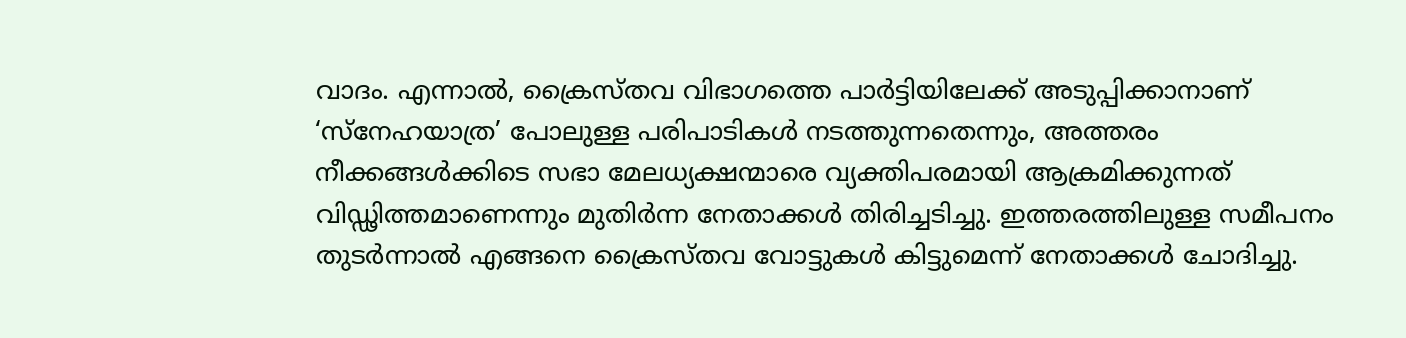വാദം. എന്നാൽ, ക്രൈസ്തവ വിഭാഗത്തെ പാർട്ടിയിലേക്ക് അടുപ്പിക്കാനാണ് ‘സ്‌നേഹയാത്ര’ പോലുള്ള പരിപാടികൾ നടത്തുന്നതെന്നും, അത്തരം നീക്കങ്ങൾക്കിടെ സഭാ മേലധ്യക്ഷന്മാരെ വ്യക്തിപരമായി ആക്രമിക്കുന്നത് വിഡ്ഢിത്തമാണെന്നും മുതിർന്ന നേതാക്കൾ തിരിച്ചടിച്ചു. ഇത്തരത്തിലുള്ള സമീപനം തുടർന്നാൽ എങ്ങനെ ക്രൈസ്തവ വോട്ടുകൾ കിട്ടുമെന്ന് നേതാക്കൾ ചോദിച്ചു.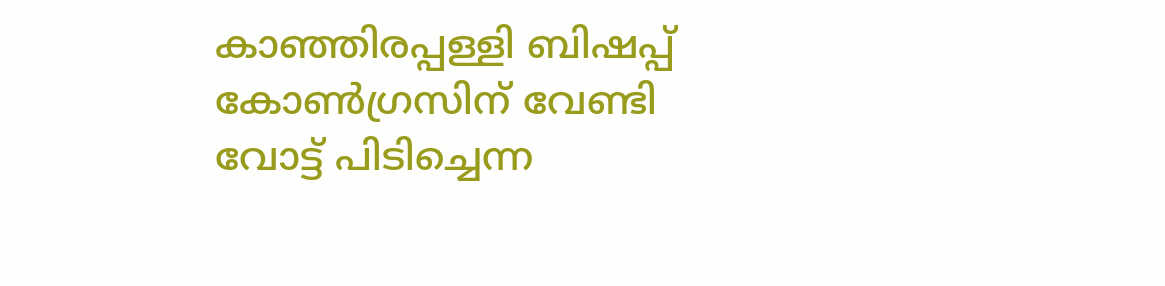കാഞ്ഞിരപ്പള്ളി ബിഷപ്പ് കോൺഗ്രസിന് വേണ്ടി വോട്ട് പിടിച്ചെന്ന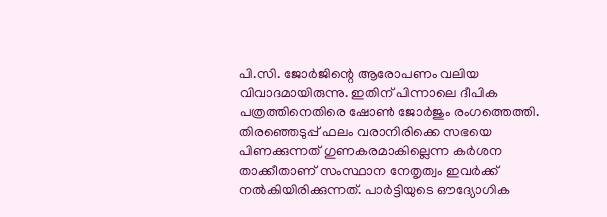പി.സി. ജോർജിന്റെ ആരോപണം വലിയ വിവാദമായിരുന്നു. ഇതിന് പിന്നാലെ ദീപിക പത്രത്തിനെതിരെ ഷോൺ ജോർജും രംഗത്തെത്തി. തിരഞ്ഞെടുപ്പ് ഫലം വരാനിരിക്കെ സഭയെ പിണക്കുന്നത് ഗുണകരമാകില്ലെന്ന കർശന താക്കീതാണ് സംസ്ഥാന നേതൃത്വം ഇവർക്ക് നൽകിയിരിക്കുന്നത്. പാർട്ടിയുടെ ഔദ്യോഗിക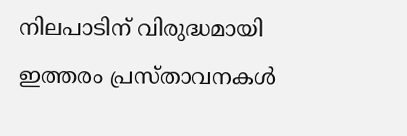നിലപാടിന് വിരുദ്ധമായി ഇത്തരം പ്രസ്താവനകൾ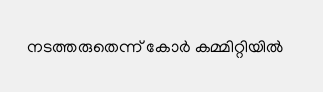നടത്തരുതെന്ന് കോർ കമ്മിറ്റിയിൽ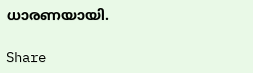ധാരണയായി.

Share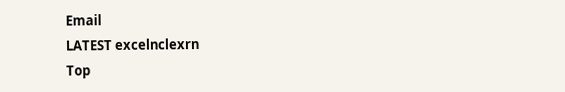Email
LATEST excelnclexrn
Top